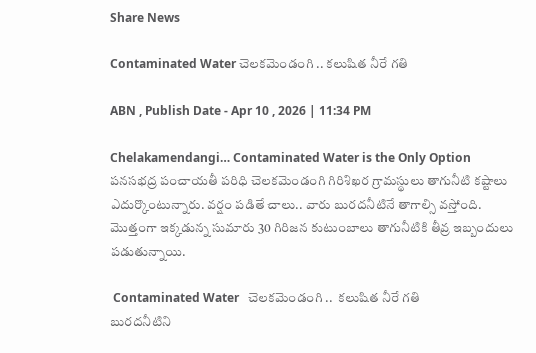Share News

Contaminated Water చెలకమెండంగి .. కలుషిత నీరే గతి

ABN , Publish Date - Apr 10 , 2026 | 11:34 PM

Chelakamendangi… Contaminated Water is the Only Option పనసభద్ర పంచాయతీ పరిధి చెలకమెండంగి గిరిశిఖర గ్రామస్థులు తాగునీటి కష్టాలు ఎదుర్కొంటున్నారు. వర్షం పడితే చాలు.. వారు బురదనీటినే తాగాల్సి వస్తోంది. మొత్తంగా ఇక్కడున్న సుమారు 30 గిరిజన కుటుంబాలు తాగునీటికి తీవ్ర ఇబ్బందులు పడుతున్నాయి.

 Contaminated Water   చెలకమెండంగి ..  కలుషిత నీరే గతి
బురదనీటిని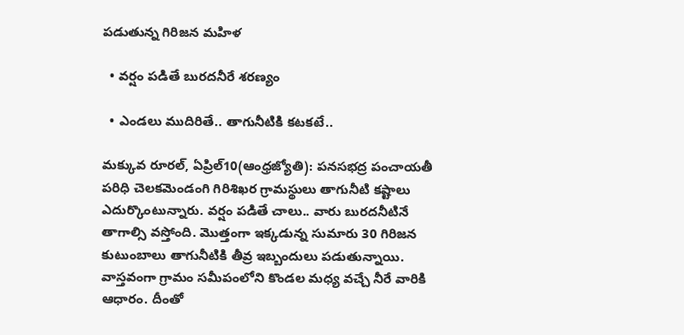పడుతున్న గిరిజన మహిళ

  • వర్షం పడితే బురదనీరే శరణ్యం

  • ఎండలు ముదిరితే.. తాగునీటికి కటకటే..

మక్కువ రూరల్‌, ఏప్రిల్‌10(ఆంధ్రజ్యోతి): పనసభద్ర పంచాయతీ పరిధి చెలకమెండంగి గిరిశిఖర గ్రామస్థులు తాగునీటి కష్టాలు ఎదుర్కొంటున్నారు. వర్షం పడితే చాలు.. వారు బురదనీటినే తాగాల్సి వస్తోంది. మొత్తంగా ఇక్కడున్న సుమారు 30 గిరిజన కుటుంబాలు తాగునీటికి తీవ్ర ఇబ్బందులు పడుతున్నాయి. వాస్తవంగా గ్రామం సమీపంలోని కొండల మధ్య వచ్చే నీరే వారికి ఆధారం. దీంతో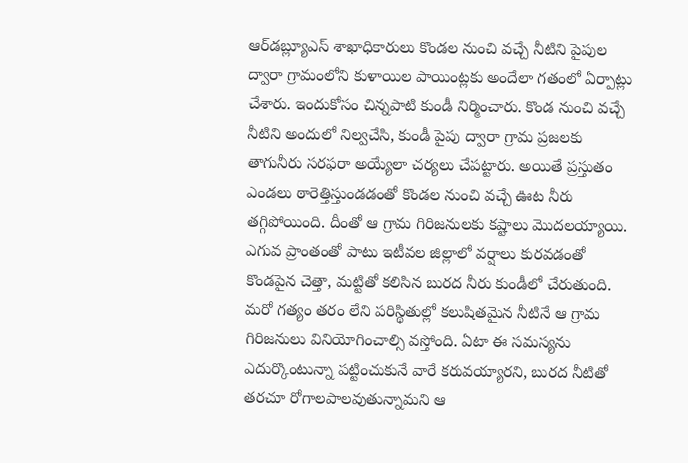ఆర్‌డబ్ల్యూఎస్‌ శాఖాధికారులు కొండల నుంచి వచ్చే నీటిని పైపుల ద్వారా గ్రామంలోని కుళాయిల పాయింట్లకు అందేలా గతంలో ఏర్పాట్లు చేశారు. ఇందుకోసం చిన్నపాటి కుండీ నిర్మించారు. కొండ నుంచి వచ్చే నీటిని అందులో నిల్వచేసి, కుండీ పైపు ద్వారా గ్రామ ప్రజలకు తాగునీరు సరఫరా అయ్యేలా చర్యలు చేపట్టారు. అయితే ప్రస్తుతం ఎండలు ఠారెత్తిస్తుండడంతో కొండల నుంచి వచ్చే ఊట నీరు తగ్గిపోయింది. దీంతో ఆ గ్రామ గిరిజనులకు కష్టాలు మొదలయ్యాయి. ఎగువ ప్రాంతంతో పాటు ఇటీవల జిల్లాలో వర్షాలు కురవడంతో కొండపైన చెత్తా, మట్టితో కలిసిన బురద నీరు కుండీలో చేరుతుంది. మరో గత్యం తరం లేని పరిస్థితుల్లో కలుషితమైన నీటినే ఆ గ్రామ గిరిజనులు వినియోగించాల్సి వస్తోంది. ఏటా ఈ సమస్యను ఎదుర్కొంటున్నా పట్టించుకునే వారే కరువయ్యారని, బురద నీటితో తరచూ రోగాలపాలవుతున్నామని ఆ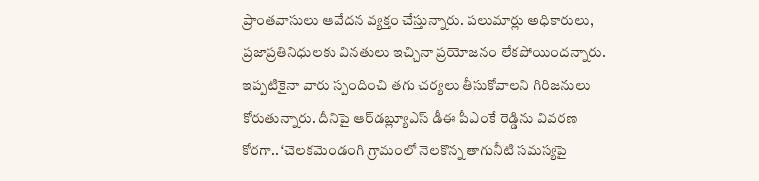ప్రాంతవాసులు ఆవేదన వ్యక్తం చేస్తున్నారు. పలుమార్లు అధికారులు, ప్రజాప్రతినిధులకు వినతులు ఇచ్చినా ప్రయోజనం లేకపోయిందన్నారు. ఇప్పటికైనా వారు స్పందించి తగు చర్యలు తీసుకోవాలని గిరిజనులు కోరుతున్నారు. దీనిపై ఆర్‌డబ్ల్యూఎస్‌ డీఈ పీఎంకే రెడ్డిను వివరణ కోరగా.. ‘చెలకమెండంగి గ్రామంలో నెలకొన్న తాగునీటి సమస్యపై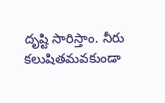దృష్టి సారిస్తాం. నీరు కలుషితమవకుండా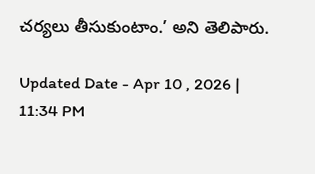చర్యలు తీసుకుంటాం.’ అని తెలిపారు.

Updated Date - Apr 10 , 2026 | 11:34 PM